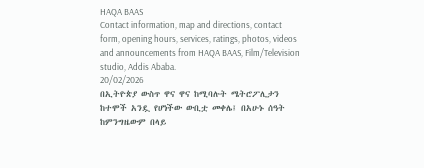HAQA BAAS
Contact information, map and directions, contact form, opening hours, services, ratings, photos, videos and announcements from HAQA BAAS, Film/Television studio, Addis Ababa.
20/02/2026
በኢትዮጵያ ውስጥ ዋና ዋና ከሚባሉት ሜትሮፖሊታን ከተሞች አንዷ የሆነችው ውቢቷ መቀሌ፤ በአሁኑ ሰዓት ከምንግዜውም በላይ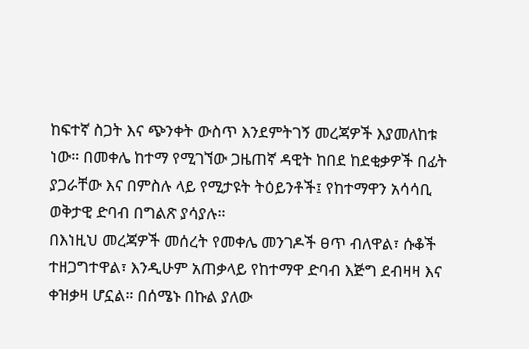ከፍተኛ ስጋት እና ጭንቀት ውስጥ እንደምትገኝ መረጃዎች እያመለከቱ ነው። በመቀሌ ከተማ የሚገኘው ጋዜጠኛ ዳዊት ከበደ ከደቂቃዎች በፊት ያጋራቸው እና በምስሉ ላይ የሚታዩት ትዕይንቶች፤ የከተማዋን አሳሳቢ ወቅታዊ ድባብ በግልጽ ያሳያሉ።
በእነዚህ መረጃዎች መሰረት የመቀሌ መንገዶች ፀጥ ብለዋል፣ ሱቆች ተዘጋግተዋል፣ እንዲሁም አጠቃላይ የከተማዋ ድባብ እጅግ ደብዛዛ እና ቀዝቃዛ ሆኗል። በሰሜኑ በኩል ያለው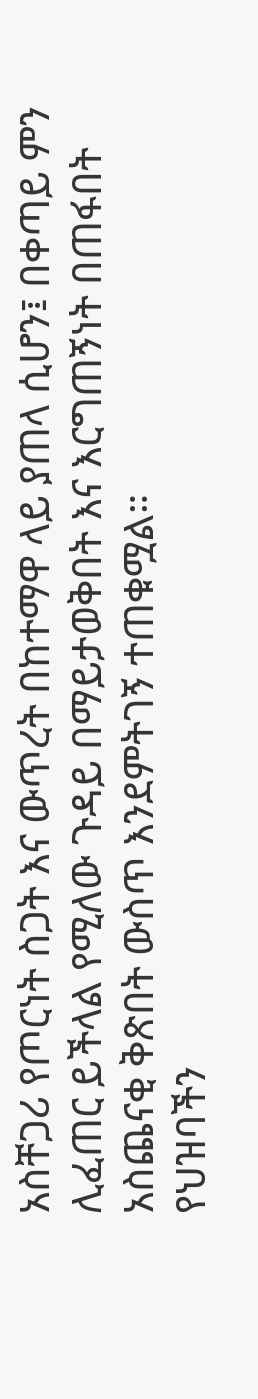አስቸጋሪ የጦርነት ስጋት እና ውጥረት በከተማዋ ላይ ያጠላ ሲሆን፤ በቀጣይ ምን ሊፈጠር ይችላል የሚለው ጉዳይ በማይታወቅበት እና እርግጠኝነት በጠፋበት አስጨናቂ ቅጽበት ውስጥ እንደምትገኝ ተጠቁሟል።
የህዝባችን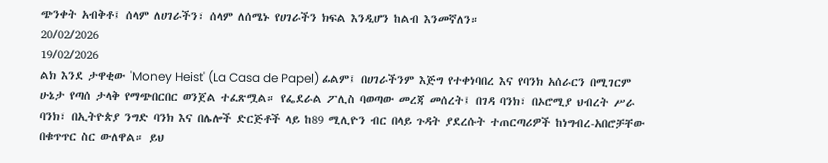ጭንቀት አብቅቶ፤ ሰላም ለሀገራችን፣ ሰላም ለሰሜኑ የሀገራችን ክፍል እንዲሆን ከልብ እንመኛለን።
20/02/2026
19/02/2026
ልክ እንደ ታዋቂው 'Money Heist' (La Casa de Papel) ፊልም፤ በሀገራችንም እጅግ የተቀነባበረ እና የባንክ አሰራርን በሚገርም ሁኔታ የጣሰ ታላቅ የማጭበርበር ወንጀል ተፈጽሟል። የፌደራል ፖሊስ ባወጣው መረጃ መሰረት፤ በገዳ ባንክ፣ በኦሮሚያ ህብረት ሥራ ባንክ፣ በኢትዮጵያ ንግድ ባንክ እና በሌሎች ድርጅቶች ላይ ከ89 ሚሊዮን ብር በላይ ጉዳት ያደረሱት ተጠርጣሪዎች ከነግብረ-አበሮቻቸው በቁጥጥር ስር ውለዋል። ይህ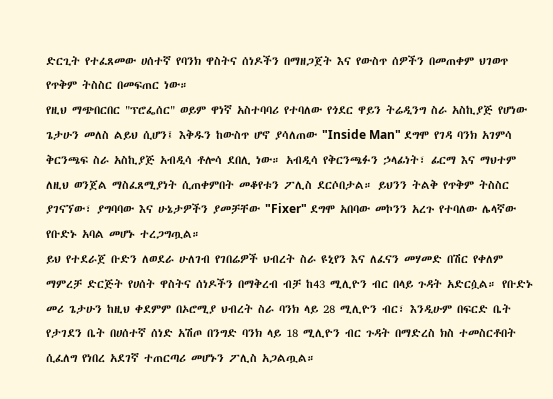ድርጊት የተፈጸመው ሀሰተኛ የባንክ ዋስትና ሰነዶችን በማዘጋጀት እና የውስጥ ሰዎችን በመጠቀም ህገወጥ የጥቅም ትስስር በመፍጠር ነው።
የዚህ ማጭበርበር "ፕሮፌሰር" ወይም ዋነኛ አስተባባሪ የተባለው የጎደር ዋይን ትሬዲንግ ስራ አስኪያጅ የሆነው ጌታሁን መለስ ልይህ ሲሆን፤ እቅዱን ከውስጥ ሆኖ ያሳለጠው "Inside Man" ደግሞ የገዳ ባንክ አገምሳ ቅርንጫፍ ስራ አስኪያጅ አብዲሳ ቶሎሳ ደበሊ ነው። አብዲሳ የቅርንጫፉን ኃላፊነት፣ ፊርማ እና ማህተም ለዚህ ወንጀል ማስፈጸሚያነት ሲጠቀምበት መቆየቱን ፖሊስ ደርሶበታል። ይህንን ትልቅ የጥቅም ትስስር ያገናኘው፣ ያግባባው እና ሁኔታዎችን ያመቻቸው "Fixer" ደግሞ አበባው መኮንን አረጉ የተባለው ሌላኛው የቡድኑ አባል መሆኑ ተረጋግጧል።
ይህ የተደራጀ ቡድን ለወደራ ሁለገብ የገበሬዎች ህብረት ስራ ዩኒየን እና ለፈናን መሃመድ በሽር የቀለም ማምረቻ ድርጅት የሀሰት ዋስትና ሰነዶችን በማቅረብ ብቻ ከ43 ሚሊዮን ብር በላይ ጉዳት አድርሷል። የቡድኑ መሪ ጌታሁን ከዚህ ቀደምም በኦሮሚያ ህብረት ስራ ባንክ ላይ 28 ሚሊዮን ብር፣ እንዲሁም በፍርድ ቤት የታገደን ቤት በሀሰተኛ ሰነድ አሽጦ በንግድ ባንክ ላይ 18 ሚሊዮን ብር ጉዳት በማድረስ ክስ ተመስርቶበት ሲፈለግ የነበረ አደገኛ ተጠርጣሪ መሆኑን ፖሊስ አጋልጧል።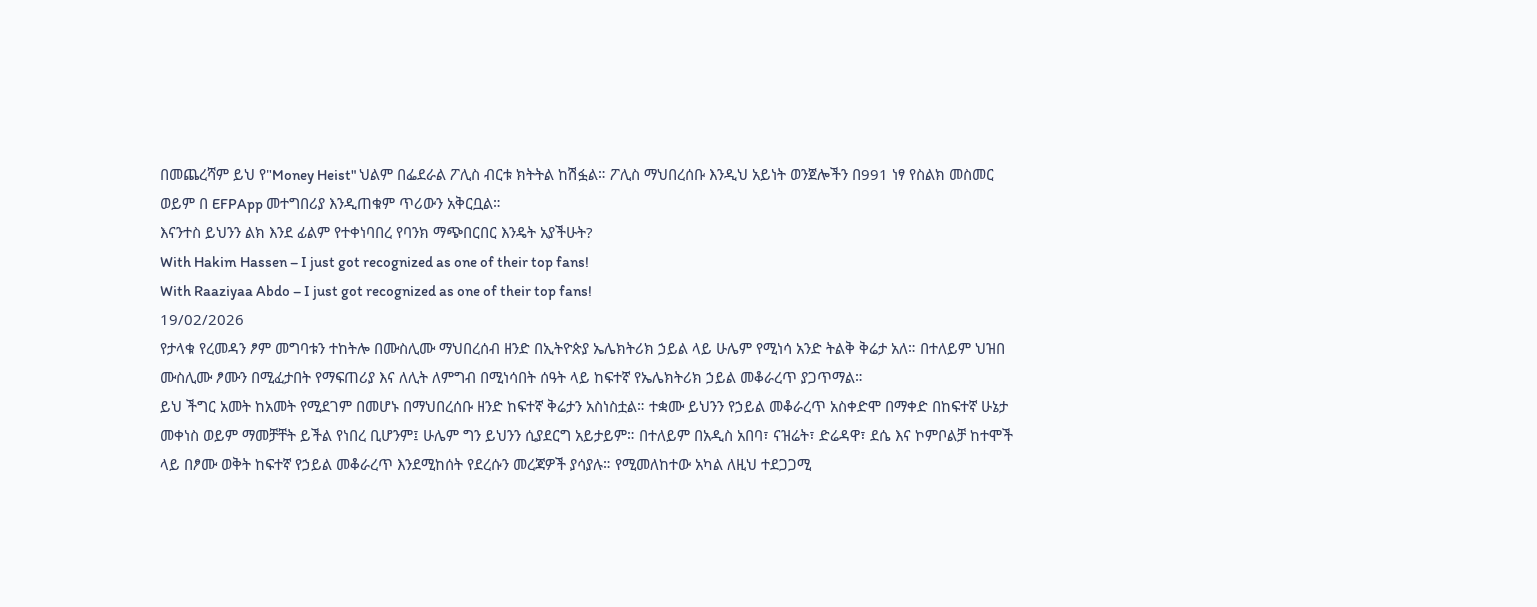በመጨረሻም ይህ የ"Money Heist" ህልም በፌደራል ፖሊስ ብርቱ ክትትል ከሽፏል። ፖሊስ ማህበረሰቡ እንዲህ አይነት ወንጀሎችን በ991 ነፃ የስልክ መስመር ወይም በ EFPApp መተግበሪያ እንዲጠቁም ጥሪውን አቅርቧል።
እናንተስ ይህንን ልክ እንደ ፊልም የተቀነባበረ የባንክ ማጭበርበር እንዴት አያችሁት?
With Hakim Hassen – I just got recognized as one of their top fans!
With Raaziyaa Abdo – I just got recognized as one of their top fans!
19/02/2026
የታላቁ የረመዳን ፆም መግባቱን ተከትሎ በሙስሊሙ ማህበረሰብ ዘንድ በኢትዮጵያ ኤሌክትሪክ ኃይል ላይ ሁሌም የሚነሳ አንድ ትልቅ ቅሬታ አለ። በተለይም ህዝበ ሙስሊሙ ፆሙን በሚፈታበት የማፍጠሪያ እና ለሊት ለምግብ በሚነሳበት ሰዓት ላይ ከፍተኛ የኤሌክትሪክ ኃይል መቆራረጥ ያጋጥማል።
ይህ ችግር አመት ከአመት የሚደገም በመሆኑ በማህበረሰቡ ዘንድ ከፍተኛ ቅሬታን አስነስቷል። ተቋሙ ይህንን የኃይል መቆራረጥ አስቀድሞ በማቀድ በከፍተኛ ሁኔታ መቀነስ ወይም ማመቻቸት ይችል የነበረ ቢሆንም፤ ሁሌም ግን ይህንን ሲያደርግ አይታይም። በተለይም በአዲስ አበባ፣ ናዝሬት፣ ድሬዳዋ፣ ደሴ እና ኮምቦልቻ ከተሞች ላይ በፆሙ ወቅት ከፍተኛ የኃይል መቆራረጥ እንደሚከሰት የደረሱን መረጃዎች ያሳያሉ። የሚመለከተው አካል ለዚህ ተደጋጋሚ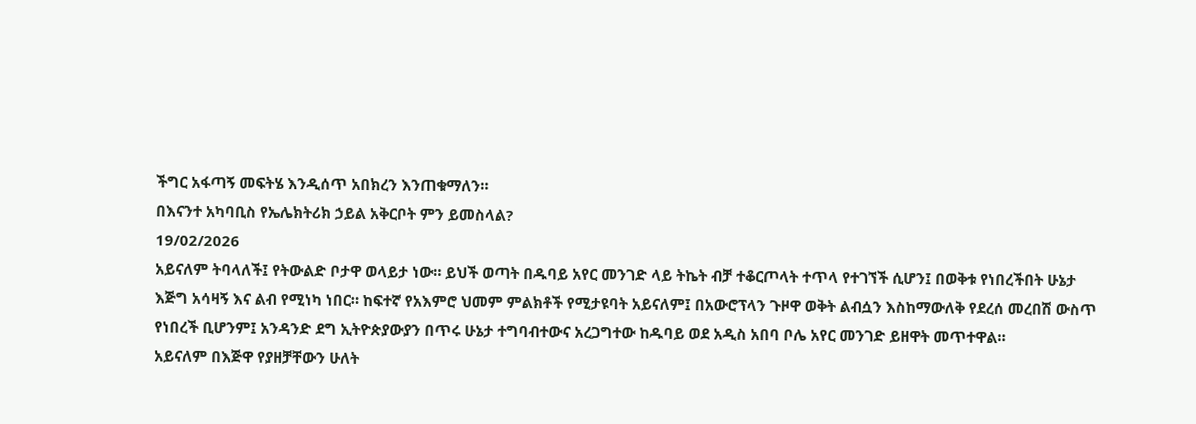ችግር አፋጣኝ መፍትሄ እንዲሰጥ አበክረን እንጠቁማለን።
በእናንተ አካባቢስ የኤሌክትሪክ ኃይል አቅርቦት ምን ይመስላል?
19/02/2026
አይናለም ትባላለች፤ የትውልድ ቦታዋ ወላይታ ነው። ይህች ወጣት በዱባይ አየር መንገድ ላይ ትኬት ብቻ ተቆርጦላት ተጥላ የተገኘች ሲሆን፤ በወቅቱ የነበረችበት ሁኔታ እጅግ አሳዛኝ እና ልብ የሚነካ ነበር። ከፍተኛ የአእምሮ ህመም ምልክቶች የሚታዩባት አይናለም፤ በአውሮፕላን ጉዞዋ ወቅት ልብሷን እስከማውለቅ የደረሰ መረበሽ ውስጥ የነበረች ቢሆንም፤ አንዳንድ ደግ ኢትዮጵያውያን በጥሩ ሁኔታ ተግባብተውና አረጋግተው ከዱባይ ወደ አዲስ አበባ ቦሌ አየር መንገድ ይዘዋት መጥተዋል።
አይናለም በእጅዋ የያዘቻቸውን ሁለት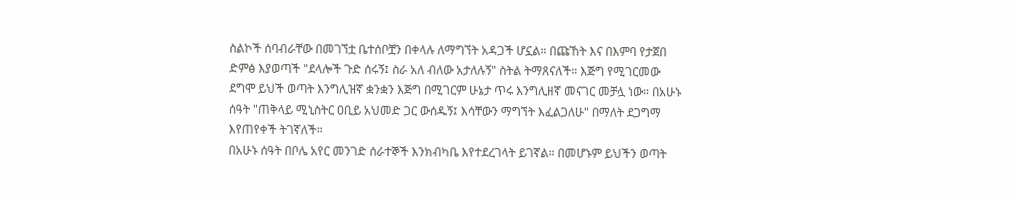ስልኮች ሰባብራቸው በመገኘቷ ቤተሰቦቿን በቀላሉ ለማግኘት አዳጋች ሆኗል። በጩኸት እና በእምባ የታጀበ ድምፅ እያወጣች "ደላሎች ጉድ ሰሩኝ፤ ስራ አለ ብለው አታለሉኝ" ስትል ትማጸናለች። እጅግ የሚገርመው ደግሞ ይህች ወጣት እንግሊዝኛ ቋንቋን እጅግ በሚገርም ሁኔታ ጥሩ እንግሊዘኛ መናገር መቻሏ ነው። በአሁኑ ሰዓት "ጠቅላይ ሚኒስትር ዐቢይ አህመድ ጋር ውሰዱኝ፤ እሳቸውን ማግኘት እፈልጋለሁ" በማለት ደጋግማ እየጠየቀች ትገኛለች።
በአሁኑ ሰዓት በቦሌ አየር መንገድ ሰራተኞች እንክብካቤ እየተደረገላት ይገኛል። በመሆኑም ይህችን ወጣት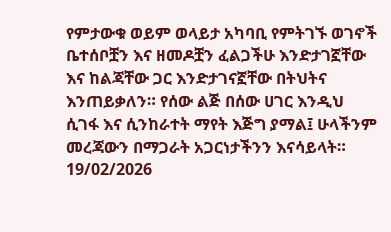የምታውቁ ወይም ወላይታ አካባቢ የምትገኙ ወገኖች ቤተሰቦቿን እና ዘመዶቿን ፈልጋችሁ እንድታገኟቸው እና ከልጃቸው ጋር እንድታገናኟቸው በትህትና እንጠይቃለን። የሰው ልጅ በሰው ሀገር እንዲህ ሲገፋ እና ሲንከራተት ማየት እጅግ ያማል፤ ሁላችንም መረጃውን በማጋራት አጋርነታችንን እናሳይላት።
19/02/2026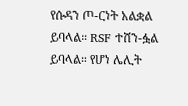የሱዳን ጦ-ርነት አልቋል ይባላል። RSF ተሸን-ፏል ይባላል። የሆነ ሌሊት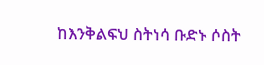ከእንቅልፍህ ስትነሳ ቡድኑ ሶስት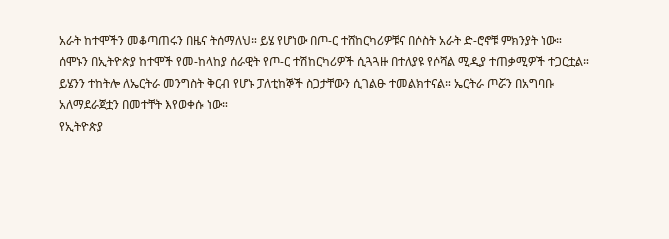አራት ከተሞችን መቆጣጠሩን በዜና ትሰማለህ። ይሄ የሆነው በጦ-ር ተሸከርካሪዎቹና በሶስት አራት ድ-ሮኖቹ ምክንያት ነው።
ሰሞኑን በኢትዮጵያ ከተሞች የመ-ከላከያ ሰራዊት የጦ-ር ተሽከርካሪዎች ሲጓጓዙ በተለያዩ የሶሻል ሚዲያ ተጠቃሚዎች ተጋርቷል። ይሄንን ተከትሎ ለኤርትራ መንግስት ቅርብ የሆኑ ፓለቲከኞች ስጋታቸውን ሲገልፁ ተመልክተናል። ኤርትራ ጦሯን በአግባቡ አለማደራጀቷን በመተቸት እየወቀሱ ነው።
የኢትዮጵያ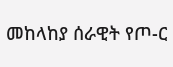መከላከያ ሰራዊት የጦ-ር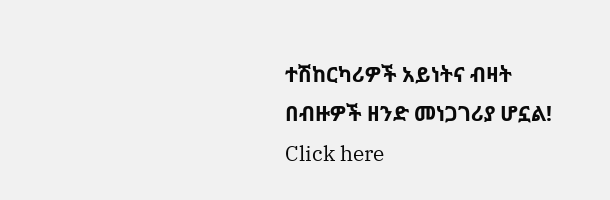ተሽከርካሪዎች አይነትና ብዛት በብዙዎች ዘንድ መነጋገሪያ ሆኗል!
Click here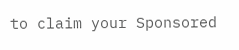to claim your Sponsored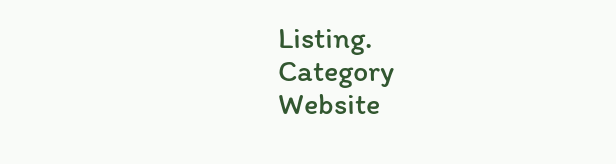Listing.
Category
Website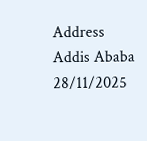Address
Addis Ababa
28/11/2025